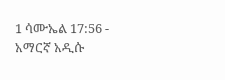1 ሳሙኤል 17:56 - አማርኛ አዲሱ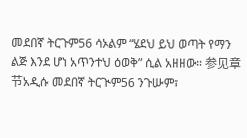መደበኛ ትርጉም56 ሳኦልም “ሄደህ ይህ ወጣት የማን ልጅ እንደ ሆነ አጥንተህ ዕወቅ” ሲል አዘዘው። 参见章节አዲሱ መደበኛ ትርጒም56 ንጉሡም፣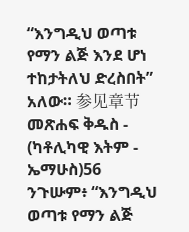“እንግዲህ ወጣቱ የማን ልጅ እንደ ሆነ ተከታትለህ ድረስበት” አለው። 参见章节መጽሐፍ ቅዱስ - (ካቶሊካዊ እትም - ኤማሁስ)56 ንጉሡም፥ “እንግዲህ ወጣቱ የማን ልጅ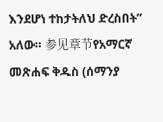እንደሆነ ተከታትለህ ድረስበት” አለው። 参见章节የአማርኛ መጽሐፍ ቅዱስ (ሰማንያ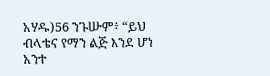አሃዱ)56 ንጉሡም፥ “ይህ ብላቴና የማን ልጅ እንደ ሆነ አንተ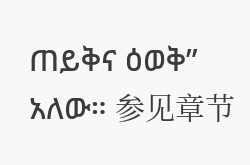ጠይቅና ዕወቅ” አለው። 参见章节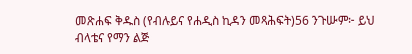መጽሐፍ ቅዱስ (የብሉይና የሐዲስ ኪዳን መጻሕፍት)56 ንጉሡም፦ ይህ ብላቴና የማን ልጅ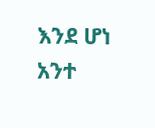እንደ ሆነ አንተ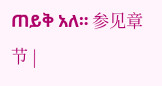ጠይቅ አለ። 参见章节 |